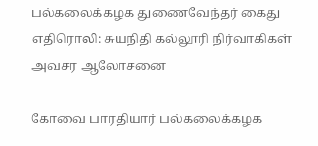பல்கலைக்கழக துணைவேந்தர் கைது எதிரொலி: சுயநிதி கல்லூரி நிர்வாகிகள் அவசர ஆலோசனை

கோவை பாரதியார் பல்கலைக்கழக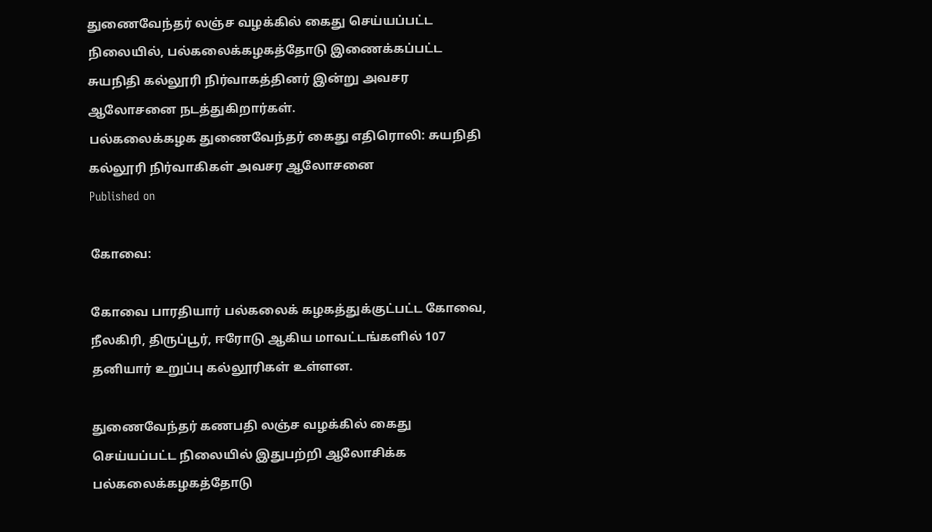துணைவேந்தர் லஞ்ச வழக்கில் கைது செய்யப்பட்ட நிலையில், பல்கலைக்கழகத்தோடு இணைக்கப்பட்ட சுயநிதி கல்லூரி நிர்வாகத்தினர் இன்று அவசர ஆலோசனை நடத்துகிறார்கள்.
பல்கலைக்கழக துணைவேந்தர் கைது எதிரொலி: சுயநிதி கல்லூரி நிர்வாகிகள் அவசர ஆலோசனை
Published on

கோவை:

கோவை பாரதியார் பல்கலைக் கழகத்துக்குட்பட்ட கோவை, நீலகிரி, திருப்பூர், ஈரோடு ஆகிய மாவட்டங்களில் 107 தனியார் உறுப்பு கல்லூரிகள் உள்ளன.

துணைவேந்தர் கணபதி லஞ்ச வழக்கில் கைது செய்யப்பட்ட நிலையில் இதுபற்றி ஆலோசிக்க பல்கலைக்கழகத்தோடு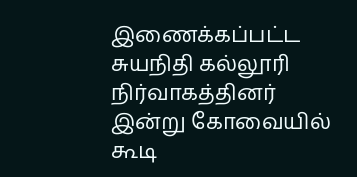இணைக்கப்பட்ட சுயநிதி கல்லூரி நிர்வாகத்தினர் இன்று கோவையில் கூடி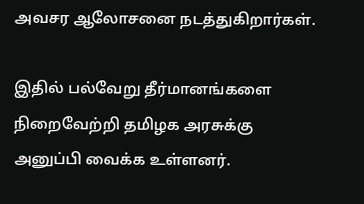அவசர ஆலோசனை நடத்துகிறார்கள்.

இதில் பல்வேறு தீர்மானங்களை நிறைவேற்றி தமிழக அரசுக்கு அனுப்பி வைக்க உள்ளனர்.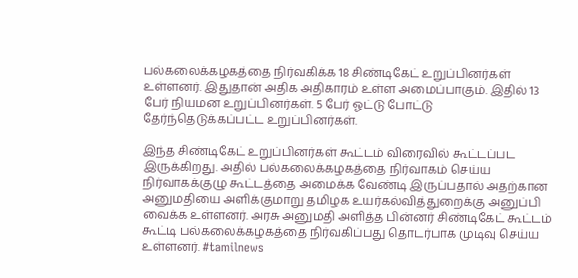பல்கலைக்கழகத்தை நிர்வகிக்க 18 சிண்டிகேட் உறுப்பினர்கள் உள்ளனர். இதுதான் அதிக அதிகாரம் உள்ள அமைப்பாகும். இதில் 13 பேர் நியமன உறுப்பினர்கள். 5 பேர் ஓட்டு போட்டு தேர்ந்தெடுக்கப்பட்ட உறுப்பினர்கள்.

இந்த சிண்டிகேட் உறுப்பினர்கள் கூட்டம் விரைவில் கூட்டப்பட இருக்கிறது. அதில் பல்கலைக்கழகத்தை நிர்வாகம் செய்ய நிர்வாகக்குழு கூட்டத்தை அமைக்க வேண்டி இருப்பதால் அதற்கான அனுமதியை அளிக்குமாறு தமிழக உயர்கல்வித்துறைக்கு அனுப்பி வைக்க உள்ளனர். அரசு அனுமதி அளித்த பின்னர் சிண்டிகேட் கூட்டம் கூட்டி பல்கலைக்கழகத்தை நிர்வகிப்பது தொடர்பாக முடிவு செய்ய உள்ளனர். #tamilnews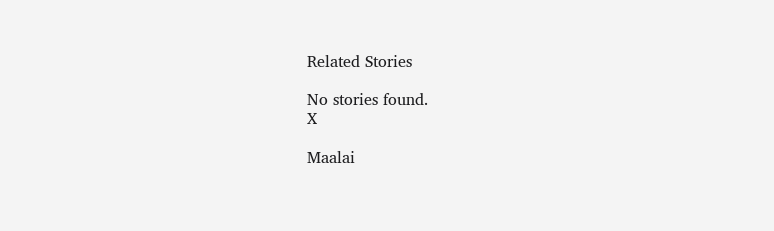Related Stories

No stories found.
X

Maalai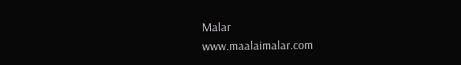Malar
www.maalaimalar.com